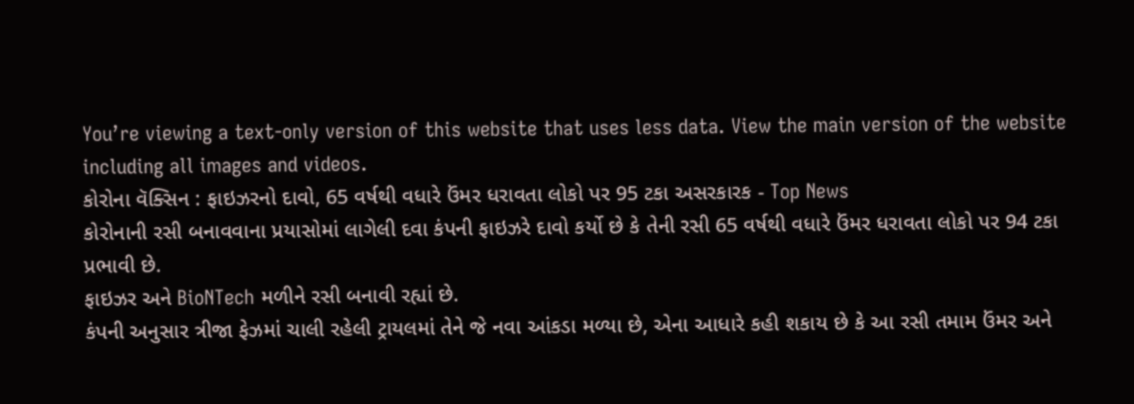You’re viewing a text-only version of this website that uses less data. View the main version of the website including all images and videos.
કોરોના વૅક્સિન : ફાઇઝરનો દાવો, 65 વર્ષથી વધારે ઉંમર ધરાવતા લોકો પર 95 ટકા અસરકારક - Top News
કોરોનાની રસી બનાવવાના પ્રયાસોમાં લાગેલી દવા કંપની ફાઇઝરે દાવો કર્યો છે કે તેની રસી 65 વર્ષથી વધારે ઉંમર ધરાવતા લોકો પર 94 ટકા પ્રભાવી છે.
ફાઇઝર અને BioNTech મળીને રસી બનાવી રહ્યાં છે.
કંપની અનુસાર ત્રીજા ફેઝમાં ચાલી રહેલી ટ્રાયલમાં તેને જે નવા આંકડા મળ્યા છે, એના આધારે કહી શકાય છે કે આ રસી તમામ ઉંમર અને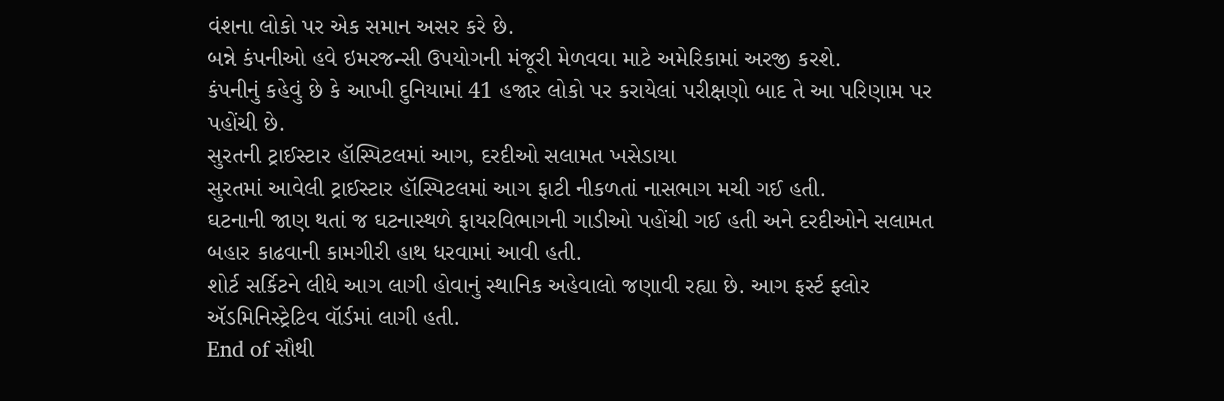વંશના લોકો પર એક સમાન અસર કરે છે.
બન્ને કંપનીઓ હવે ઇમરજન્સી ઉપયોગની મંજૂરી મેળવવા માટે અમેરિકામાં અરજી કરશે.
કંપનીનું કહેવું છે કે આખી દુનિયામાં 41 હજાર લોકો પર કરાયેલાં પરીક્ષણો બાદ તે આ પરિણામ પર પહોંચી છે.
સુરતની ટ્રાઈસ્ટાર હૉસ્પિટલમાં આગ, દરદીઓ સલામત ખસેડાયા
સુરતમાં આવેલી ટ્રાઈસ્ટાર હૉસ્પિટલમાં આગ ફાટી નીકળતાં નાસભાગ મચી ગઈ હતી.
ઘટનાની જાણ થતાં જ ઘટનાસ્થળે ફાયરવિભાગની ગાડીઓ પહોંચી ગઈ હતી અને દરદીઓને સલામત બહાર કાઢવાની કામગીરી હાથ ધરવામાં આવી હતી.
શોર્ટ સર્કિટને લીધે આગ લાગી હોવાનું સ્થાનિક અહેવાલો જણાવી રહ્યા છે. આગ ફર્સ્ટ ફ્લોર ઍડમિનિસ્ટ્રેટિવ વૉર્ડમાં લાગી હતી.
End of સૌથી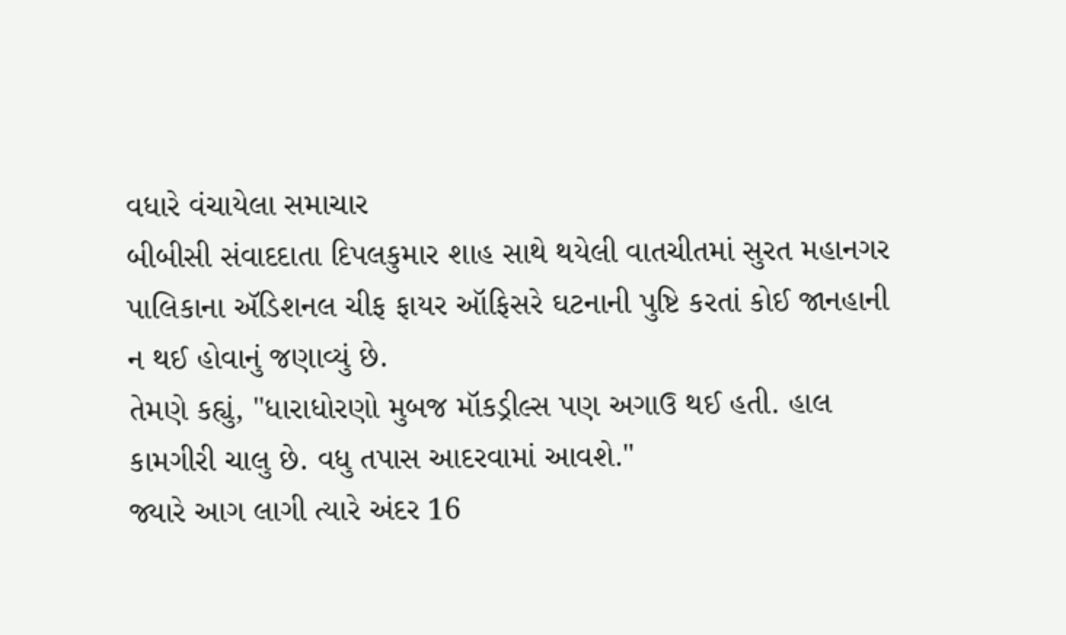વધારે વંચાયેલા સમાચાર
બીબીસી સંવાદદાતા દિપલકુમાર શાહ સાથે થયેલી વાતચીતમાં સુરત મહાનગર પાલિકાના ઍડિશનલ ચીફ ફાયર ઑફિસરે ઘટનાની પુષ્ટિ કરતાં કોઈ જાનહાની ન થઈ હોવાનું જણાવ્યું છે.
તેમણે કહ્યું, "ધારાધોરણો મુબજ મૉકડ્રીલ્સ પણ અગાઉ થઈ હતી. હાલ કામગીરી ચાલુ છે. વધુ તપાસ આદરવામાં આવશે."
જ્યારે આગ લાગી ત્યારે અંદર 16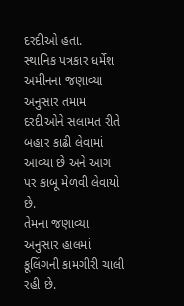દરદીઓ હતા.
સ્થાનિક પત્રકાર ધર્મેશ અમીનના જણાવ્યા અનુસાર તમામ દરદીઓને સલામત રીતે બહાર કાઢી લેવામાં આવ્યા છે અને આગ પર કાબૂ મેળવી લેવાયો છે.
તેમના જણાવ્યા અનુસાર હાલમાં કૂલિંગની કામગીરી ચાલી રહી છે.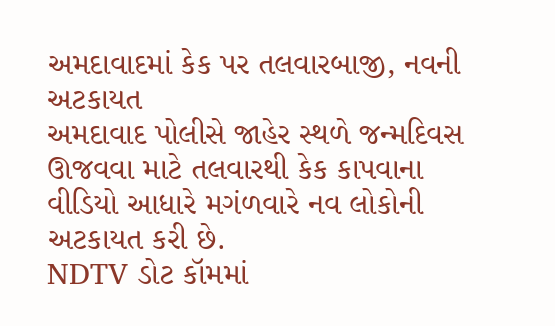અમદાવાદમાં કેક પર તલવારબાજી, નવની અટકાયત
અમદાવાદ પોલીસે જાહેર સ્થળે જન્મદિવસ ઊજવવા માટે તલવારથી કેક કાપવાના વીડિયો આધારે મગંળવારે નવ લોકોની અટકાયત કરી છે.
NDTV ડોટ કૉમમાં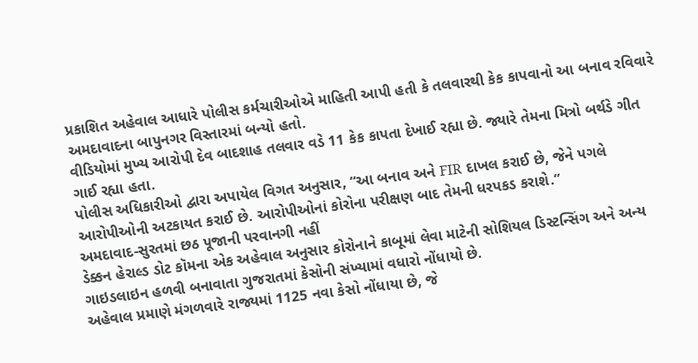પ્રકાશિત અહેવાલ આધારે પોલીસ કર્મચારીઓએ માહિતી આપી હતી કે તલવારથી કેક કાપવાનો આ બનાવ રવિવારે અમદાવાદના બાપુનગર વિસ્તારમાં બન્યો હતો.
વીડિયોમાં મુખ્ય આરોપી દેવ બાદશાહ તલવાર વડે 11 કેક કાપતા દેખાઈ રહ્યા છે. જ્યારે તેમના મિત્રો બર્થડે ગીત ગાઈ રહ્યા હતા.
પોલીસ અધિકારીઓ દ્વારા અપાયેલ વિગત અનુસાર, “આ બનાવ અને FIR દાખલ કરાઈ છે, જેને પગલે આરોપીઓની અટકાયત કરાઈ છે. આરોપીઓનાં કોરોના પરીક્ષણ બાદ તેમની ધરપકડ કરાશે.”
અમદાવાદ-સુરતમાં છઠ પૂજાની પરવાનગી નહીં
ડેક્કન હેરાલ્ડ ડોટ કૉમના એક અહેવાલ અનુસાર કોરોનાને કાબૂમાં લેવા માટેની સોશિયલ ડિસ્ટન્સિંગ અને અન્ય ગાઇડલાઇન હળવી બનાવાતા ગુજરાતમાં કેસોની સંખ્યામાં વધારો નોંધાયો છે.
અહેવાલ પ્રમાણે મંગળવારે રાજ્યમાં 1125 નવા કેસો નોંધાયા છે, જે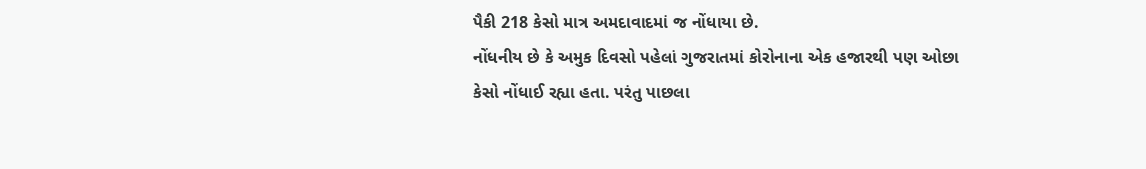પૈકી 218 કેસો માત્ર અમદાવાદમાં જ નોંધાયા છે.
નોંધનીય છે કે અમુક દિવસો પહેલાં ગુજરાતમાં કોરોનાના એક હજારથી પણ ઓછા કેસો નોંધાઈ રહ્યા હતા. પરંતુ પાછલા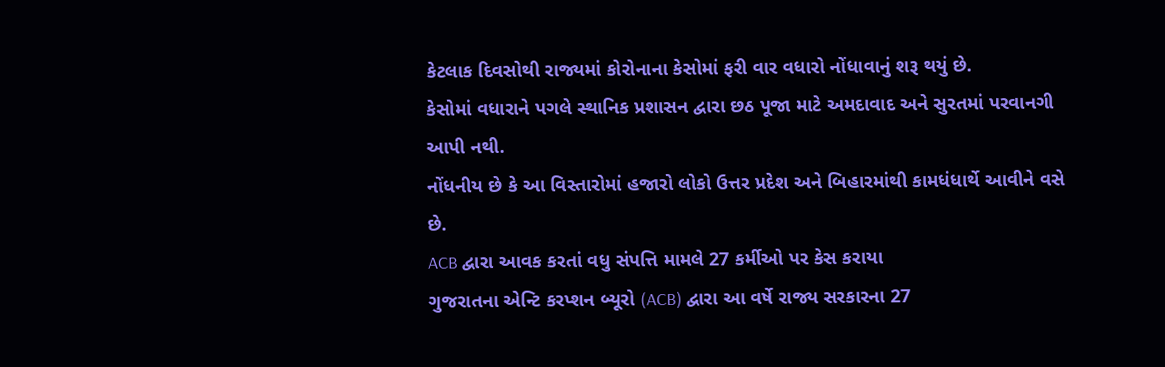કેટલાક દિવસોથી રાજ્યમાં કોરોનાના કેસોમાં ફરી વાર વધારો નોંધાવાનું શરૂ થયું છે.
કેસોમાં વધારાને પગલે સ્થાનિક પ્રશાસન દ્વારા છઠ પૂજા માટે અમદાવાદ અને સુરતમાં પરવાનગી આપી નથી.
નોંધનીય છે કે આ વિસ્તારોમાં હજારો લોકો ઉત્તર પ્રદેશ અને બિહારમાંથી કામધંધાર્થે આવીને વસે છે.
ACB દ્વારા આવક કરતાં વધુ સંપત્તિ મામલે 27 કર્મીઓ પર કેસ કરાયા
ગુજરાતના એન્ટિ કરપ્શન બ્યૂરો (ACB) દ્વારા આ વર્ષે રાજ્ય સરકારના 27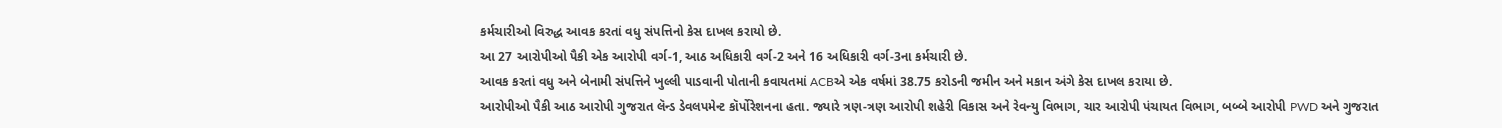કર્મચારીઓ વિરુદ્ધ આવક કરતાં વધુ સંપત્તિનો કેસ દાખલ કરાયો છે.
આ 27 આરોપીઓ પૈકી એક આરોપી વર્ગ-1, આઠ અધિકારી વર્ગ-2 અને 16 અધિકારી વર્ગ-3ના કર્મચારી છે.
આવક કરતાં વધુ અને બેનામી સંપત્તિને ખુલ્લી પાડવાની પોતાની કવાયતમાં ACBએ એક વર્ષમાં 38.75 કરોડની જમીન અને મકાન અંગે કેસ દાખલ કરાયા છે.
આરોપીઓ પૈકી આઠ આરોપી ગુજરાત લૅન્ડ ડેવલપમેન્ટ કૉર્પોરેશનના હતા. જ્યારે ત્રણ-ત્રણ આરોપી શહેરી વિકાસ અને રેવન્યુ વિભાગ, ચાર આરોપી પંચાયત વિભાગ, બબ્બે આરોપી PWD અને ગુજરાત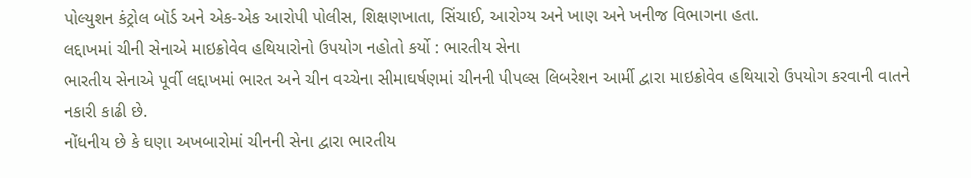પોલ્યુશન કંટ્રોલ બૉર્ડ અને એક-એક આરોપી પોલીસ, શિક્ષણખાતા, સિંચાઈ, આરોગ્ય અને ખાણ અને ખનીજ વિભાગના હતા.
લદ્દાખમાં ચીની સેનાએ માઇક્રોવેવ હથિયારોનો ઉપયોગ નહોતો કર્યો : ભારતીય સેના
ભારતીય સેનાએ પૂર્વી લદ્દાખમાં ભારત અને ચીન વચ્ચેના સીમાઘર્ષણમાં ચીનની પીપલ્સ લિબરેશન આર્મી દ્વારા માઇક્રોવેવ હથિયારો ઉપયોગ કરવાની વાતને નકારી કાઢી છે.
નોંધનીય છે કે ઘણા અખબારોમાં ચીનની સેના દ્વારા ભારતીય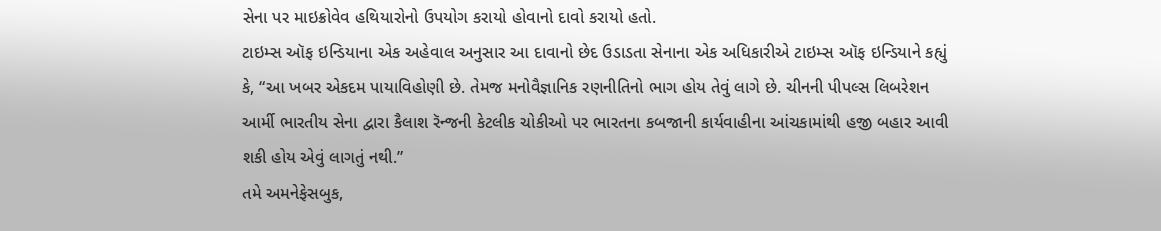સેના પર માઇક્રોવેવ હથિયારોનો ઉપયોગ કરાયો હોવાનો દાવો કરાયો હતો.
ટાઇમ્સ ઑફ ઇન્ડિયાના એક અહેવાલ અનુસાર આ દાવાનો છેદ ઉડાડતા સેનાના એક અધિકારીએ ટાઇમ્સ ઑફ ઇન્ડિયાને કહ્યું કે, “આ ખબર એકદમ પાયાવિહોણી છે. તેમજ મનોવૈજ્ઞાનિક રણનીતિનો ભાગ હોય તેવું લાગે છે. ચીનની પીપલ્સ લિબરેશન આર્મી ભારતીય સેના દ્વારા કૈલાશ રૅન્જની કેટલીક ચોકીઓ પર ભારતના કબજાની કાર્યવાહીના આંચકામાંથી હજી બહાર આવી શકી હોય એવું લાગતું નથી.”
તમે અમનેફેસબુક,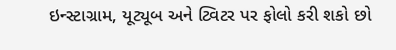ઇન્સ્ટાગ્રામ, યૂટ્યૂબ અને ટ્વિટર પર ફોલો કરી શકો છો